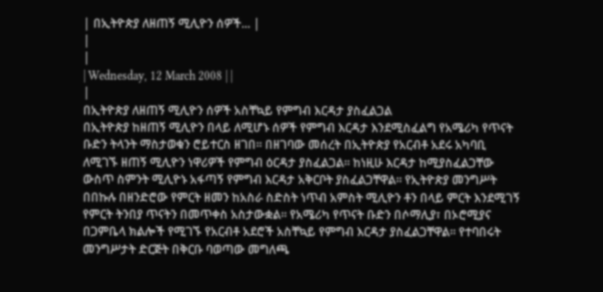| በኢትዮጵያ ለዘጠኝ ሚሊዮን ሰዎች... |
|
|
| Wednesday, 12 March 2008 | |
|
በኢትዮጵያ ለዘጠኝ ሚሊዮን ሰዎች አስቸኳይ የምግብ እርዳታ ያስፈልጋል
በኢትዮጵያ ከዘጠኝ ሚሊዮን በላይ ለሚሆኑ ሰዎች የምግብ እርዳታ እንደሚስፈልግ የአሜሪካ የጥናት ቡድን ትላንት ማስታወቁን ሮይተርስ ዘገበ፡፡ በዘገባው መሰረት በኢትዮጵያ የአርብቶ አደሩ አካባቢ ለሚገኙ ዘጠኝ ሚሊዮን ነዋሪዎች የምግብ ዕርዳታ ያስፈልጋል፡፡ ከነዚሁ እርዳታ ከሚያስፈልጋቸው ውስጥ ስምንት ሚሊዮኑ አፋጣኝ የምግብ እርዳታ አቅርቦት ያስፈልጋቸዋል፡፡ የኢትዮጵያ መንግሥት በበኩሉ በዘንድሮው የምርት ዘመን ከአስራ ስድስት ነጥብ አምስት ሚሊዮን ቶን በላይ ምርት እንደሚገኝ የምርት ትንበያ ጥናትን በመጥቀስ አስታውቋል፡፡ የአሜሪካ የጥናት ቡድን በሶማሊያ፣ በኦሮሚያና በጋምቤላ ክልሎች የሚገኙ የአርብቶ አደሮች አስቸኳይ የምግብ እርዳታ ያስፈልጋቸዋል፡፡ የተባበሩት መንግሥታት ድርጅት በቅርቡ ባወጣው መግለጫ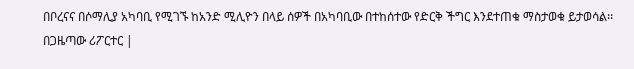በቦረናና በሶማሊያ አካባቢ የሚገኙ ከአንድ ሚሊዮን በላይ ሰዎች በአካባቢው በተከሰተው የድርቅ ችግር እንደተጠቁ ማስታወቁ ይታወሳል፡፡ በጋዜጣው ሪፖርተር |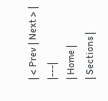| < Prev | Next > |
|---|
| Home |
| Sections |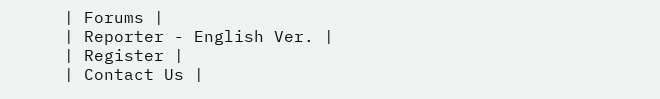| Forums |
| Reporter - English Ver. |
| Register |
| Contact Us |